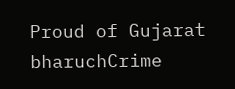Proud of Gujarat
bharuchCrime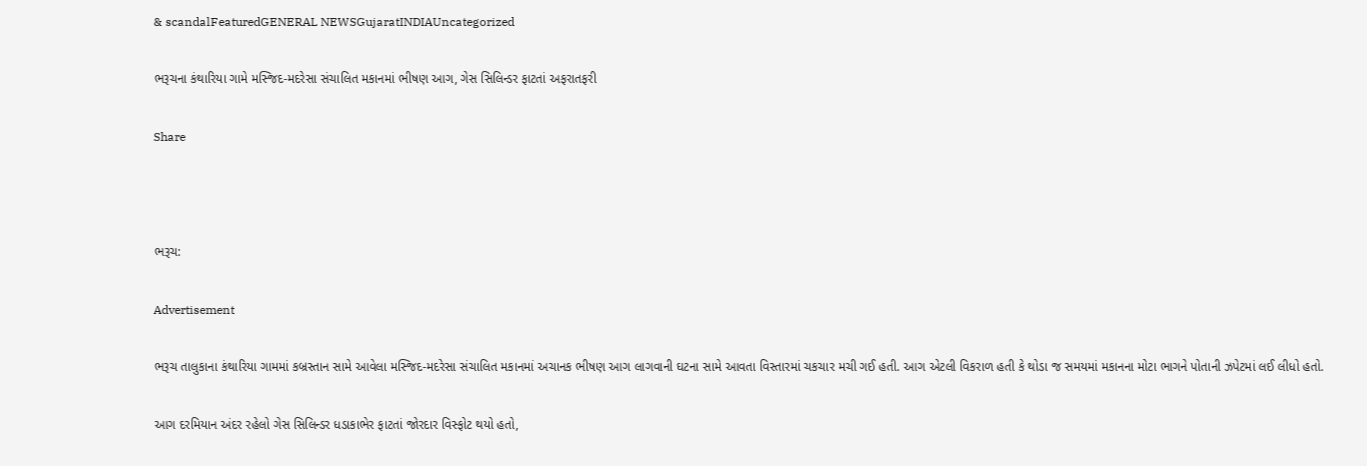& scandalFeaturedGENERAL NEWSGujaratINDIAUncategorized

ભરૂચના કંથારિયા ગામે મસ્જિદ-મદરેસા સંચાલિત મકાનમાં ભીષણ આગ, ગેસ સિલિન્ડર ફાટતાં અફરાતફરી

Share



ભરૂચ:

Advertisement

ભરૂચ તાલુકાના કંથારિયા ગામમાં કબ્રસ્તાન સામે આવેલા મસ્જિદ-મદરેસા સંચાલિત મકાનમાં અચાનક ભીષણ આગ લાગવાની ઘટના સામે આવતા વિસ્તારમાં ચકચાર મચી ગઈ હતી. આગ એટલી વિકરાળ હતી કે થોડા જ સમયમાં મકાનના મોટા ભાગને પોતાની ઝપેટમાં લઈ લીધો હતો.

આગ દરમિયાન અંદર રહેલો ગેસ સિલિન્ડર ધડાકાભેર ફાટતાં જોરદાર વિસ્ફોટ થયો હતો,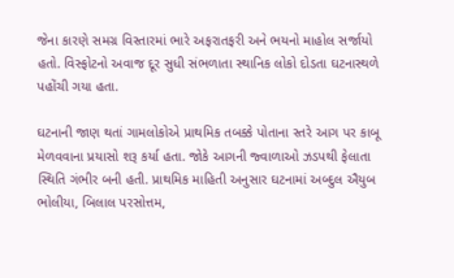જેના કારણે સમગ્ર વિસ્તારમાં ભારે અફરાતફરી અને ભયનો માહોલ સર્જાયો હતો. વિસ્ફોટનો અવાજ દૂર સુધી સંભળાતા સ્થાનિક લોકો દોડતા ઘટનાસ્થળે પહોંચી ગયા હતા.

ઘટનાની જાણ થતાં ગામલોકોએ પ્રાથમિક તબક્કે પોતાના સ્તરે આગ પર કાબૂ મેળવવાના પ્રયાસો શરૂ કર્યા હતા. જોકે આગની જ્વાળાઓ ઝડપથી ફેલાતા સ્થિતિ ગંભીર બની હતી. પ્રાથમિક માહિતી અનુસાર ઘટનામાં અબ્દુલ ઐયુબ ભોલીયા, બિલાલ પરસોત્તમ,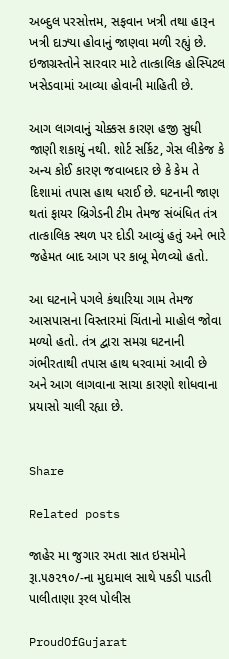અબ્દુલ પરસોત્તમ, સફવાન ખત્રી તથા હારૂન ખત્રી દાઝ્યા હોવાનું જાણવા મળી રહ્યું છે. ઇજાગ્રસ્તોને સારવાર માટે તાત્કાલિક હોસ્પિટલ ખસેડવામાં આવ્યા હોવાની માહિતી છે.

આગ લાગવાનું ચોક્કસ કારણ હજી સુધી જાણી શકાયું નથી. શોર્ટ સર્કિટ, ગેસ લીકેજ કે અન્ય કોઈ કારણ જવાબદાર છે કે કેમ તે દિશામાં તપાસ હાથ ધરાઈ છે. ઘટનાની જાણ થતાં ફાયર બ્રિગેડની ટીમ તેમજ સંબંધિત તંત્ર તાત્કાલિક સ્થળ પર દોડી આવ્યું હતું અને ભારે જહેમત બાદ આગ પર કાબૂ મેળવ્યો હતો.

આ ઘટનાને પગલે કંથારિયા ગામ તેમજ આસપાસના વિસ્તારમાં ચિંતાનો માહોલ જોવા મળ્યો હતો. તંત્ર દ્વારા સમગ્ર ઘટનાની ગંભીરતાથી તપાસ હાથ ધરવામાં આવી છે અને આગ લાગવાના સાચા કારણો શોધવાના પ્રયાસો ચાલી રહ્યા છે.


Share

Related posts

જાહેર મા જુગાર રમતા સાત ઇસમોને રૂા.૫૭૨૧૦/-ના મુદામાલ સાથે પકડી પાડતી પાલીતાણા રૂરલ પોલીસ

ProudOfGujarat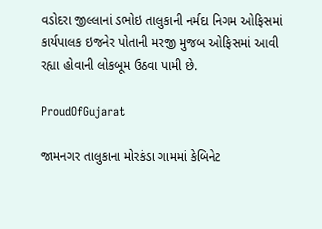વડોદરા જીલ્લાનાં ડભોઇ તાલુકાની નર્મદા નિગમ ઓફિસમાં કાર્યપાલક ઇજનેર પોતાની મરજી મુજબ ઓફિસમાં આવી રહ્યા હોવાની લોકબૂમ ઉઠવા પામી છે.

ProudOfGujarat

જામનગર તાલુકાના મોરકંડા ગામમાં કેબિનેટ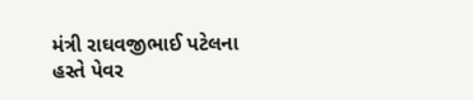મંત્રી રાઘવજીભાઈ પટેલના હસ્તે પેવર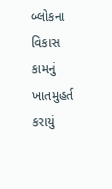બ્લોકના વિકાસ કામનું ખાતમુહર્ત કરાયું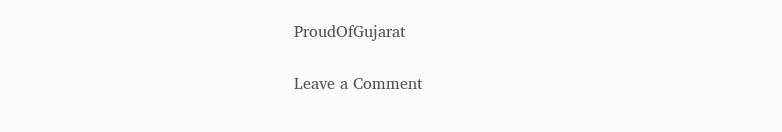ProudOfGujarat

Leave a Comment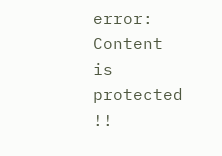error: Content is protected !!